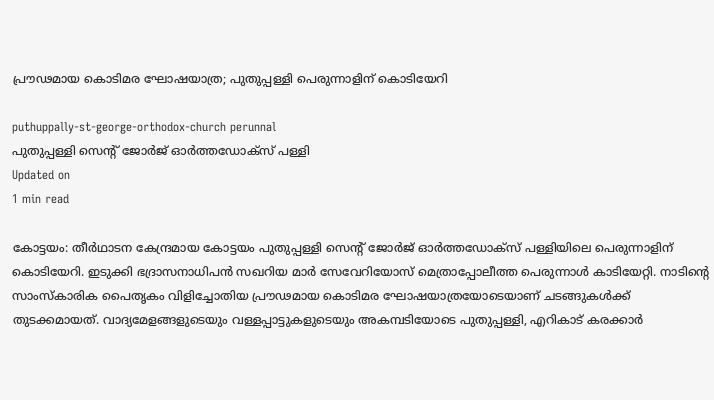പ്രൗഢമായ കൊടിമര ഘോഷയാത്ര; പുതുപ്പള്ളി പെരുന്നാളിന് കൊടിയേറി

puthuppally-st-george-orthodox-church perunnal
പുതുപ്പള്ളി സെന്റ് ജോര്‍ജ് ഓര്‍ത്തഡോക്‌സ് പള്ളി
Updated on
1 min read

കോട്ടയം: തീര്‍ഥാടന കേന്ദ്രമായ കോട്ടയം പുതുപ്പള്ളി സെന്റ് ജോര്‍ജ് ഓര്‍ത്തഡോക്‌സ് പള്ളിയിലെ പെരുന്നാളിന് കൊടിയേറി. ഇടുക്കി ഭദ്രാസനാധിപന്‍ സഖറിയ മാര്‍ സേവേറിയോസ് മെത്രാപ്പോലീത്ത പെരുന്നാള്‍ കാടിയേറ്റി. നാടിന്റെ സാംസ്‌കാരിക പൈതൃകം വിളിച്ചോതിയ പ്രൗഢമായ കൊടിമര ഘോഷയാത്രയോടെയാണ് ചടങ്ങുകള്‍ക്ക് തുടക്കമായത്. വാദ്യമേളങ്ങളുടെയും വള്ളപ്പാട്ടുകളുടെയും അകമ്പടിയോടെ പുതുപ്പള്ളി, എറികാട് കരക്കാര്‍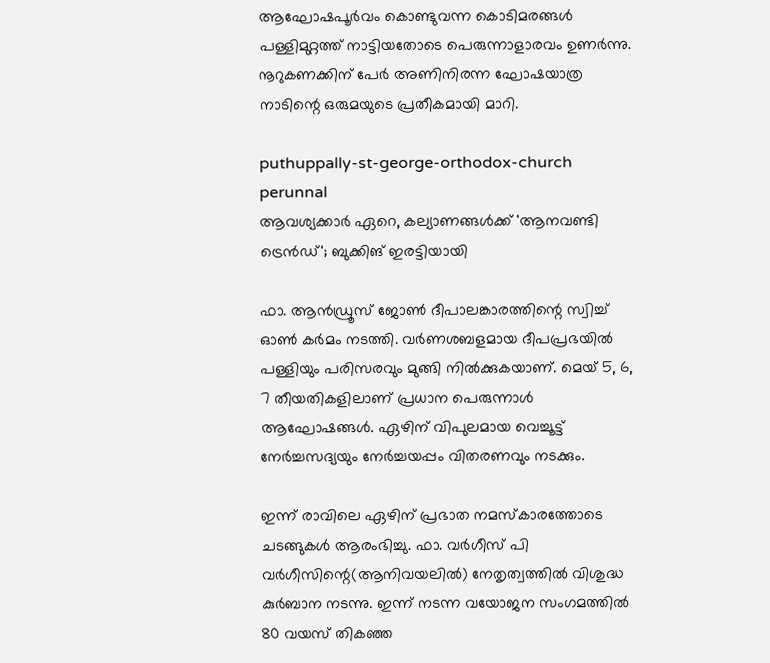ആഘോഷപൂര്‍വം കൊണ്ടുവന്ന കൊടിമരങ്ങള്‍ പള്ളിമുറ്റത്ത് നാട്ടിയതോടെ പെരുന്നാളാരവം ഉണര്‍ന്നു. നൂറുകണക്കിന് പേര്‍ അണിനിരന്ന ഘോഷയാത്ര നാടിന്റെ ഒരുമയുടെ പ്രതീകമായി മാറി.

puthuppally-st-george-orthodox-church perunnal
ആവശ്യക്കാര്‍ ഏറെ, കല്യാണങ്ങള്‍ക്ക് 'ആനവണ്ടി ട്രെന്‍ഡ്'; ബുക്കിങ് ഇരട്ടിയായി

ഫാ. ആന്‍ഡ്രൂസ് ജോണ്‍ ദീപാലങ്കാരത്തിന്റെ സ്വിച്ച് ഓണ്‍ കര്‍മം നടത്തി. വര്‍ണശബളമായ ദീപപ്രഭയില്‍ പള്ളിയും പരിസരവും മുങ്ങി നില്‍ക്കുകയാണ്. മെയ് 5, 6, 7 തീയതികളിലാണ് പ്രധാന പെരുന്നാള്‍ ആഘോഷങ്ങള്‍. ഏഴിന് വിപുലമായ വെച്ചൂട്ട് നേര്‍ച്ചസദ്യയും നേര്‍ച്ചയപ്പം വിതരണവും നടക്കും.

ഇന്ന് രാവിലെ ഏഴിന് പ്രഭാത നമസ്‌കാരത്തോടെ ചടങ്ങുകള്‍ ആരംഭിച്ചു. ഫാ. വര്‍ഗീസ് പി വര്‍ഗീസിന്റെ(ആനിവയലില്‍) നേതൃത്വത്തില്‍ വിശുദ്ധ കുര്‍ബാന നടന്നു. ഇന്ന് നടന്ന വയോജന സംഗമത്തില്‍ 80 വയസ് തികഞ്ഞ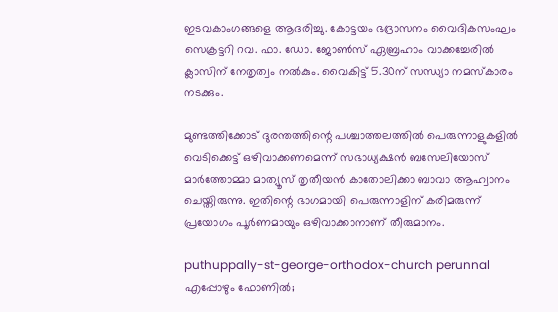ഇടവകാംഗങ്ങളെ ആദരിച്ചു. കോട്ടയം ഭദ്രാസനം വൈദികസംഘം സെക്രട്ടറി റവ. ഫാ. ഡോ. ജോണ്‍സ് ഏബ്രഹാം വാക്കച്ചേരില്‍ ക്ലാസിന് നേതൃത്വം നല്‍കും. വൈകിട്ട് 5.30ന് സന്ധ്യാ നമസ്‌കാരം നടക്കും.

മുണ്ടത്തിക്കോട് ദുരന്തത്തിന്റെ പശ്ചാത്തലത്തില്‍ പെരുന്നാളുകളില്‍ വെടിക്കെട്ട് ഒഴിവാക്കണമെന്ന് സഭാധ്യക്ഷന്‍ ബസേലിയോസ് മാര്‍ത്തോമ്മാ മാത്യൂസ് തൃതീയന്‍ കാതോലിക്കാ ബാവാ ആഹ്വാനം ചെയ്തിരുന്നു. ഇതിന്റെ ഭാഗമായി പെരുന്നാളിന് കരിമരുന്ന് പ്രയോഗം പൂര്‍ണമായും ഒഴിവാക്കാനാണ് തീരുമാനം.

puthuppally-st-george-orthodox-church perunnal
എപ്പോഴും ഫോണില്‍;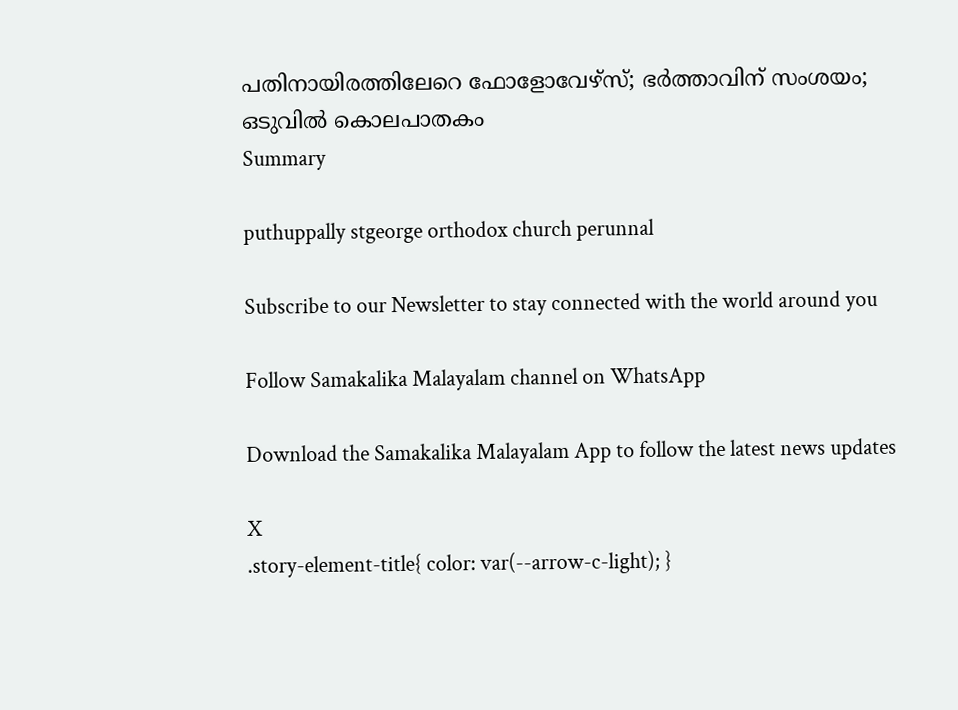പതിനായിരത്തിലേറെ ഫോളോവേഴ്‌സ്; ഭര്‍ത്താവിന് സംശയം; ഒടുവില്‍ കൊലപാതകം
Summary

puthuppally stgeorge orthodox church perunnal

Subscribe to our Newsletter to stay connected with the world around you

Follow Samakalika Malayalam channel on WhatsApp

Download the Samakalika Malayalam App to follow the latest news updates

X
.story-element-title{ color: var(--arrow-c-light); }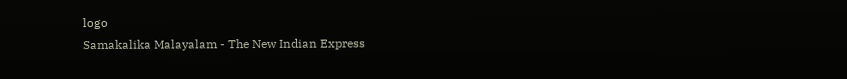logo
Samakalika Malayalam - The New Indian Express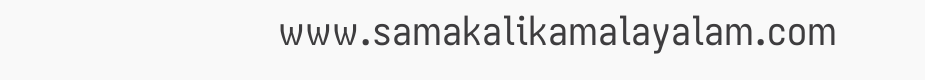www.samakalikamalayalam.com